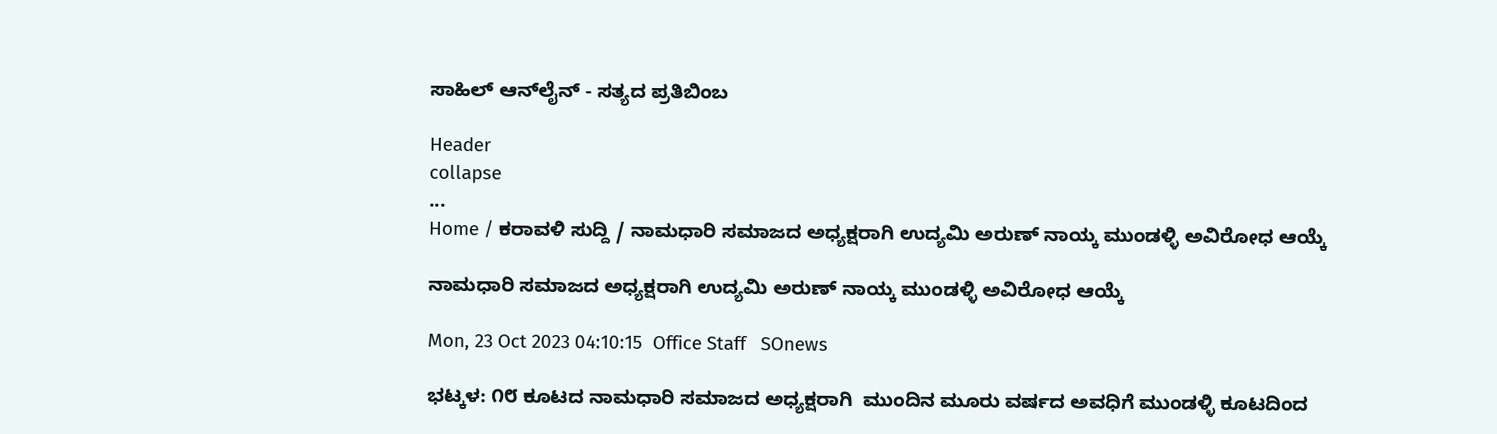ಸಾಹಿಲ್ ಆನ್‌ಲೈನ್ - ಸತ್ಯದ ಪ್ರತಿಬಿಂಬ

Header
collapse
...
Home / ಕರಾವಳಿ ಸುದ್ದಿ / ನಾಮಧಾರಿ ಸಮಾಜದ ಅಧ್ಯಕ್ಷರಾಗಿ ಉದ್ಯಮಿ ಅರುಣ್ ನಾಯ್ಕ ಮುಂಡಳ್ಳಿ ಅವಿರೋಧ ಆಯ್ಕೆ

ನಾಮಧಾರಿ ಸಮಾಜದ ಅಧ್ಯಕ್ಷರಾಗಿ ಉದ್ಯಮಿ ಅರುಣ್ ನಾಯ್ಕ ಮುಂಡಳ್ಳಿ ಅವಿರೋಧ ಆಯ್ಕೆ

Mon, 23 Oct 2023 04:10:15  Office Staff   SOnews

ಭಟ್ಕಳ: ೧೮ ಕೂಟದ ನಾಮಧಾರಿ ಸಮಾಜದ ಅಧ್ಯಕ್ಷರಾಗಿ  ಮುಂದಿನ ಮೂರು ವರ್ಷದ ಅವಧಿಗೆ ಮುಂಡಳ್ಳಿ ಕೂಟದಿಂದ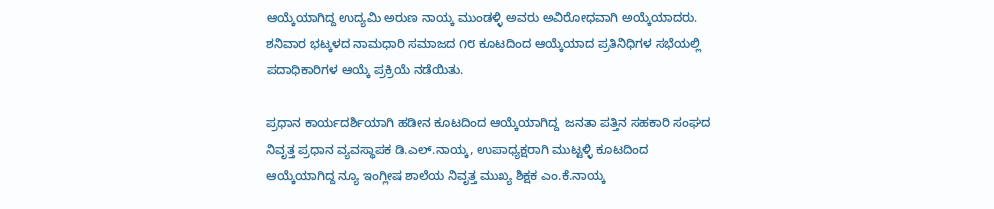ಆಯ್ಕೆಯಾಗಿದ್ದ ಉದ್ಯಮಿ ಅರುಣ ನಾಯ್ಕ ಮುಂಡಳ್ಳಿ ಅವರು ಅವಿರೋಧವಾಗಿ ಅಯ್ಕೆಯಾದರು. ಶನಿವಾರ ಭಟ್ಕಳದ ನಾಮಧಾರಿ ಸಮಾಜದ ೧೮ ಕೂಟದಿಂದ ಆಯ್ಕೆಯಾದ ಪ್ರತಿನಿಧಿಗಳ ಸಭೆಯಲ್ಲಿ ಪದಾಧಿಕಾರಿಗಳ ಆಯ್ಕೆ ಪ್ರಕ್ರಿಯೆ ನಡೆಯಿತು.

ಪ್ರಧಾನ ಕಾರ್ಯದರ್ಶಿಯಾಗಿ ಹಡೀನ ಕೂಟದಿಂದ ಆಯ್ಕೆಯಾಗಿದ್ದ  ಜನತಾ ಪತ್ತಿನ ಸಹಕಾರಿ ಸಂಘದ ನಿವೃತ್ತ ಪ್ರಧಾನ ವ್ಯವಸ್ಥಾಪಕ ಡಿ.ಎಲ್.ನಾಯ್ಕ, ಉಪಾಧ್ಯಕ್ಷರಾಗಿ ಮುಟ್ಟಳ್ಳಿ ಕೂಟದಿಂದ ಆಯ್ಕೆಯಾಗಿದ್ದ ನ್ಯೂ ಇಂಗ್ಲೀಷ ಶಾಲೆಯ ನಿವೃತ್ತ ಮುಖ್ಯ ಶಿಕ್ಷಕ ಎಂ.ಕೆ.ನಾಯ್ಕ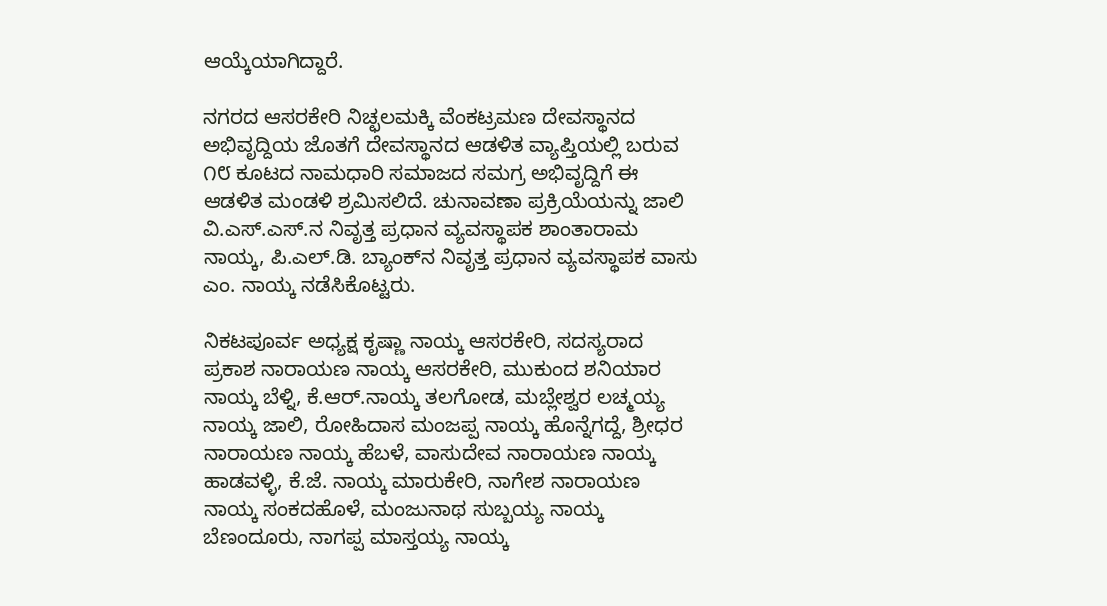ಆಯ್ಕೆಯಾಗಿದ್ದಾರೆ.

ನಗರದ ಆಸರಕೇರಿ ನಿಚ್ಛಲಮಕ್ಕಿ ವೆಂಕಟ್ರಮಣ ದೇವಸ್ಥಾನದ ಅಭಿವೃದ್ದಿಯ ಜೊತಗೆ ದೇವಸ್ಥಾನದ ಆಡಳಿತ ವ್ಯಾಪ್ತಿಯಲ್ಲಿ ಬರುವ ೧೮ ಕೂಟದ ನಾಮಧಾರಿ ಸಮಾಜದ ಸಮಗ್ರ ಅಭಿವೃದ್ದಿಗೆ ಈ ಆಡಳಿತ ಮಂಡಳಿ ಶ್ರಮಿಸಲಿದೆ. ಚುನಾವಣಾ ಪ್ರಕ್ರಿಯೆಯನ್ನು ಜಾಲಿ ವಿ.ಎಸ್.ಎಸ್.ನ ನಿವೃತ್ತ ಪ್ರಧಾನ ವ್ಯವಸ್ಥಾಪಕ ಶಾಂತಾರಾಮ ನಾಯ್ಕ, ಪಿ.ಎಲ್.ಡಿ. ಬ್ಯಾಂಕ್‌ನ ನಿವೃತ್ತ ಪ್ರಧಾನ ವ್ಯವಸ್ಥಾಪಕ ವಾಸು ಎಂ. ನಾಯ್ಕ ನಡೆಸಿಕೊಟ್ಟರು.

ನಿಕಟಪೂರ್ವ ಅಧ್ಯಕ್ಷ ಕೃಷ್ಣಾ ನಾಯ್ಕ ಆಸರಕೇರಿ, ಸದಸ್ಯರಾದ ಪ್ರಕಾಶ ನಾರಾಯಣ ನಾಯ್ಕ ಆಸರಕೇರಿ, ಮುಕುಂದ ಶನಿಯಾರ ನಾಯ್ಕ ಬೆಳ್ನಿ, ಕೆ.ಆರ್.ನಾಯ್ಕ ತಲಗೋಡ, ಮಬ್ಲೇಶ್ವರ ಲಚ್ಮಯ್ಯ ನಾಯ್ಕ ಜಾಲಿ, ರೋಹಿದಾಸ ಮಂಜಪ್ಪ ನಾಯ್ಕ ಹೊನ್ನೆಗದ್ದೆ, ಶ್ರೀಧರ ನಾರಾಯಣ ನಾಯ್ಕ ಹೆಬಳೆ, ವಾಸುದೇವ ನಾರಾಯಣ ನಾಯ್ಕ ಹಾಡವಳ್ಳಿ, ಕೆ.ಜೆ. ನಾಯ್ಕ ಮಾರುಕೇರಿ, ನಾಗೇಶ ನಾರಾಯಣ ನಾಯ್ಕ ಸಂಕದಹೊಳೆ, ಮಂಜುನಾಥ ಸುಬ್ಬಯ್ಯ ನಾಯ್ಕ ಬೆಣಂದೂರು, ನಾಗಪ್ಪ ಮಾಸ್ತಯ್ಯ ನಾಯ್ಕ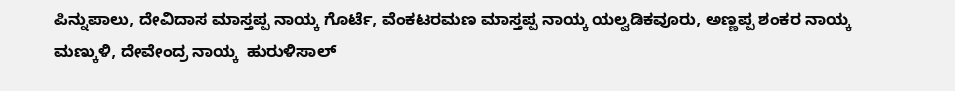ಪಿನ್ನುಪಾಲು, ದೇವಿದಾಸ ಮಾಸ್ತಪ್ಪ ನಾಯ್ಕ ಗೊರ್ಟೆ, ವೆಂಕಟರಮಣ ಮಾಸ್ತಪ್ಪ ನಾಯ್ಕ ಯಲ್ವಡಿಕವೂರು, ಅಣ್ಣಪ್ಪ ಶಂಕರ ನಾಯ್ಕ ಮಣ್ಕುಳಿ, ದೇವೇಂದ್ರ ನಾಯ್ಕ  ಹುರುಳಿಸಾಲ್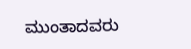ಮುಂತಾದವರು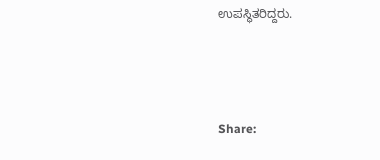ಉಪಸ್ಥಿತರಿದ್ದರು.



Share: